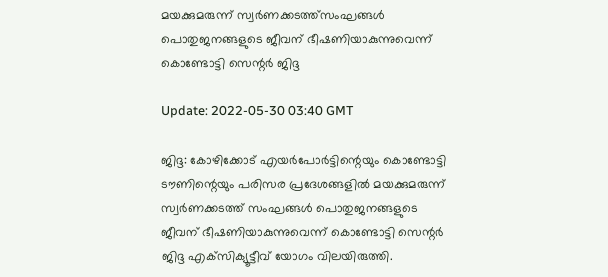മയക്കുമരുന്ന് സ്വര്‍ണക്കടത്ത്‌സംഘങ്ങള്‍ പൊതുജനങ്ങളുടെ ജീവന് ഭീഷണിയാകുന്നുവെന്ന് കൊണ്ടോട്ടി സെന്റര്‍ ജിദ്ദ

Update: 2022-05-30 03:40 GMT

ജിദ്ദ: കോഴിക്കോട് എയര്‍പോര്‍ട്ടിന്റെയും കൊണ്ടോട്ടി ടൗണിന്റെയും പരിസര പ്രദേശങ്ങളില്‍ മയക്കുമരുന്ന് സ്വര്‍ണക്കടത്ത് സംഘങ്ങള്‍ പൊതുജനങ്ങളുടെ ജീവന് ഭീഷണിയാകുന്നുവെന്ന് കൊണ്ടോട്ടി സെന്റര്‍ ജിദ്ദ എക്‌സിക്യൂട്ടീവ് യോഗം വിലയിരുത്തി.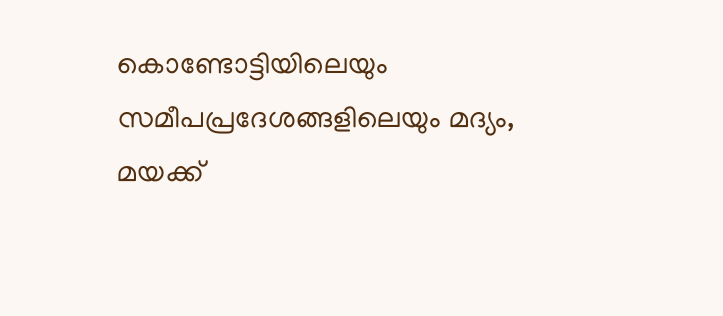കൊണ്ടോട്ടിയിലെയും സമീപപ്രദേശങ്ങളിലെയും മദ്യം, മയക്ക്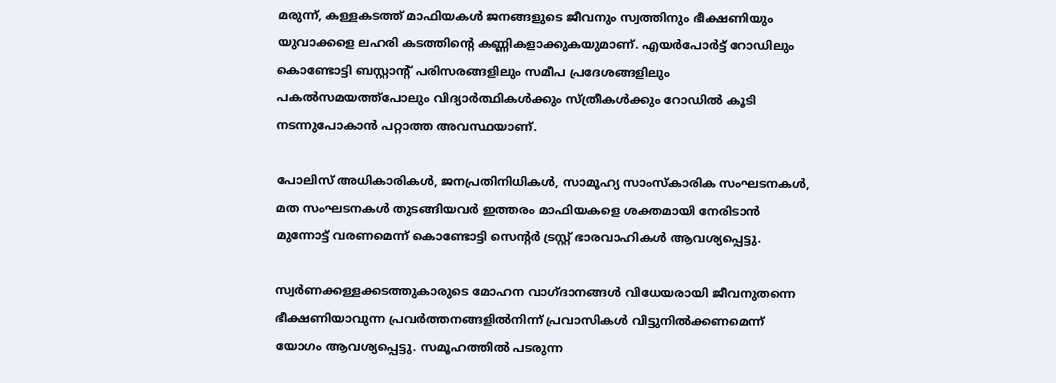മരുന്ന്, കള്ളകടത്ത് മാഫിയകള്‍ ജനങ്ങളുടെ ജീവനും സ്വത്തിനും ഭീക്ഷണിയും യുവാക്കളെ ലഹരി കടത്തിന്റെ കണ്ണികളാക്കുകയുമാണ്. എയര്‍പോര്‍ട്ട് റോഡിലും കൊണ്ടോട്ടി ബസ്റ്റാന്റ് പരിസരങ്ങളിലും സമീപ പ്രദേശങ്ങളിലും പകല്‍സമയത്ത്‌പോലും വിദ്യാര്‍ത്ഥികള്‍ക്കും സ്ത്രീകള്‍ക്കും റോഡില്‍ കൂടി നടന്നുപോകാന്‍ പറ്റാത്ത അവസ്ഥയാണ്.

പോലിസ് അധികാരികള്‍, ജനപ്രതിനിധികള്‍, സാമൂഹ്യ സാംസ്‌കാരിക സംഘടനകള്‍, മത സംഘടനകള്‍ തുടങ്ങിയവര്‍ ഇത്തരം മാഫിയകളെ ശക്തമായി നേരിടാന്‍ മുന്നോട്ട് വരണമെന്ന് കൊണ്ടോട്ടി സെന്റര്‍ ട്രസ്റ്റ് ഭാരവാഹികള്‍ ആവശ്യപ്പെട്ടു.

സ്വര്‍ണക്കള്ളക്കടത്തുകാരുടെ മോഹന വാഗ്ദാനങ്ങള്‍ വിധേയരായി ജീവനുതന്നെ ഭീക്ഷണിയാവുന്ന പ്രവര്‍ത്തനങ്ങളില്‍നിന്ന് പ്രവാസികള്‍ വിട്ടുനില്‍ക്കണമെന്ന് യോഗം ആവശ്യപ്പെട്ടു. സമൂഹത്തില്‍ പടരുന്ന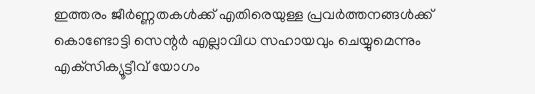ഇത്തരം ജീര്‍ണ്ണതകള്‍ക്ക് എതിരെയുള്ള പ്രവര്‍ത്തനങ്ങള്‍ക്ക് കൊണ്ടോട്ടി സെന്റര്‍ എല്ലാവിധ സഹായവും ചെയ്യുമെന്നും എക്‌സിക്യൂട്ടീവ് യോഗം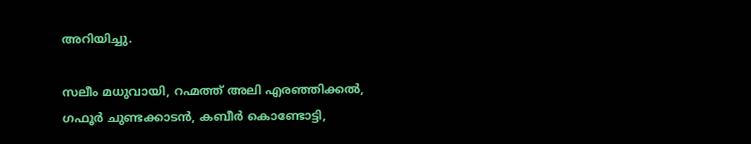അറിയിച്ചു.

സലീം മധുവായി, റഹ്മത്ത് അലി എരഞ്ഞിക്കല്‍, ഗഫൂര്‍ ചുണ്ടക്കാടന്‍, കബീര്‍ കൊണ്ടോട്ടി,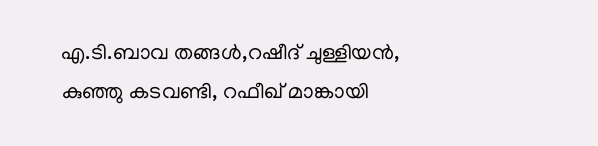എ.ടി.ബാവ തങ്ങള്‍,റഷീദ് ചുള്ളിയന്‍, കുഞ്ഞു കടവണ്ടി, റഫീഖ് മാങ്കായി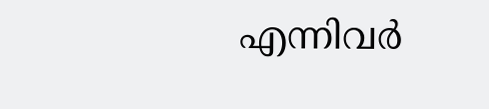എന്നിവര്‍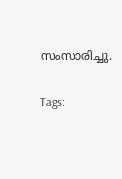സംസാരിച്ചു.

Tags: